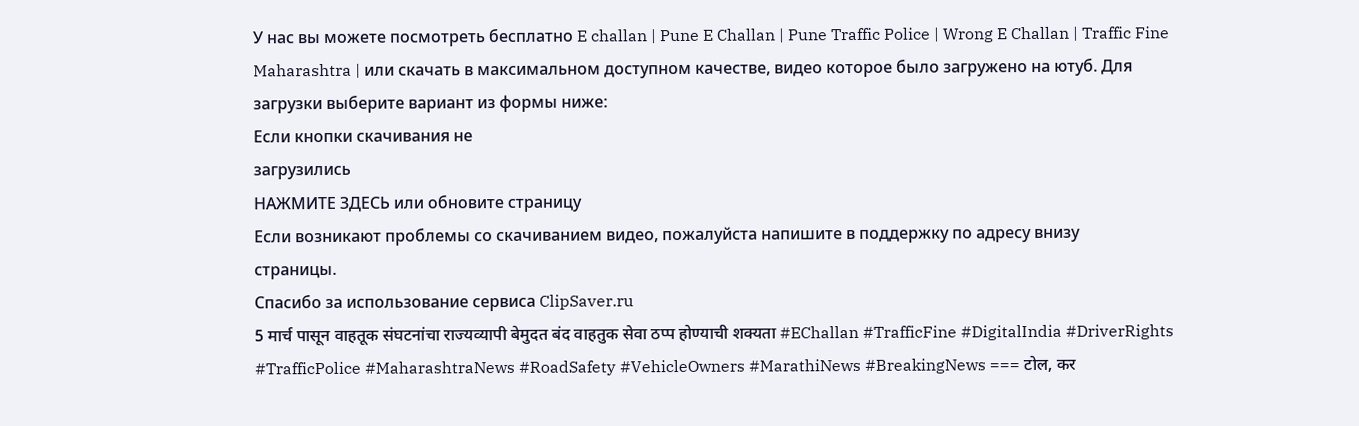У нас вы можете посмотреть бесплатно E challan | Pune E Challan | Pune Traffic Police | Wrong E Challan | Traffic Fine Maharashtra | или скачать в максимальном доступном качестве, видео которое было загружено на ютуб. Для загрузки выберите вариант из формы ниже:
Если кнопки скачивания не
загрузились
НАЖМИТЕ ЗДЕСЬ или обновите страницу
Если возникают проблемы со скачиванием видео, пожалуйста напишите в поддержку по адресу внизу
страницы.
Спасибо за использование сервиса ClipSaver.ru
5 मार्च पासून वाहतूक संघटनांचा राज्यव्यापी बेमुदत बंद वाहतुक सेवा ठप्प होण्याची शक्यता #EChallan #TrafficFine #DigitalIndia #DriverRights #TrafficPolice #MaharashtraNews #RoadSafety #VehicleOwners #MarathiNews #BreakingNews === टोल, कर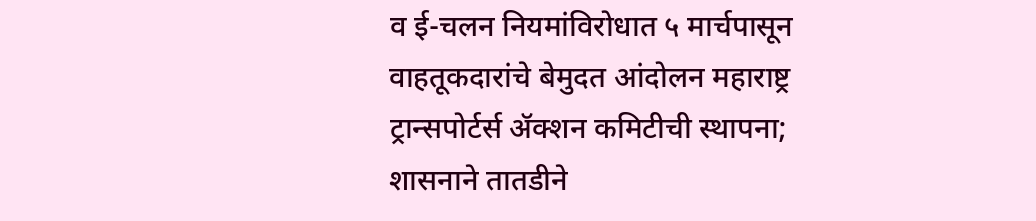व ई-चलन नियमांविरोधात ५ मार्चपासून वाहतूकदारांचे बेमुदत आंदोलन महाराष्ट्र ट्रान्सपोर्टर्स ॲक्शन कमिटीची स्थापना; शासनाने तातडीने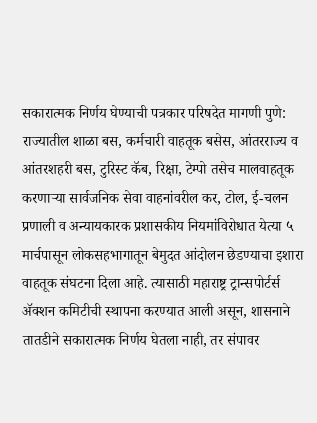सकारात्मक निर्णय घेण्याची पत्रकार परिषदेत मागणी पुणे: राज्यातील शाळा बस, कर्मचारी वाहतूक बसेस, आंतरराज्य व आंतरशहरी बस, टुरिस्ट कॅब, रिक्षा, टेम्पो तसेच मालवाहतूक करणाऱ्या सार्वजनिक सेवा वाहनांवरील कर, टोल, ई-चलन प्रणाली व अन्यायकारक प्रशासकीय नियमांविरोधात येत्या ५ मार्चपासून लोकसहभागातून बेमुदत आंदोलन छेडण्याचा इशारा वाहतूक संघटना दिला आहे. त्यासाठी महाराष्ट्र ट्रान्सपोर्टर्स ॲक्शन कमिटीची स्थापना करण्यात आली असून, शासनाने तातडीने सकारात्मक निर्णय घेतला नाही, तर संपावर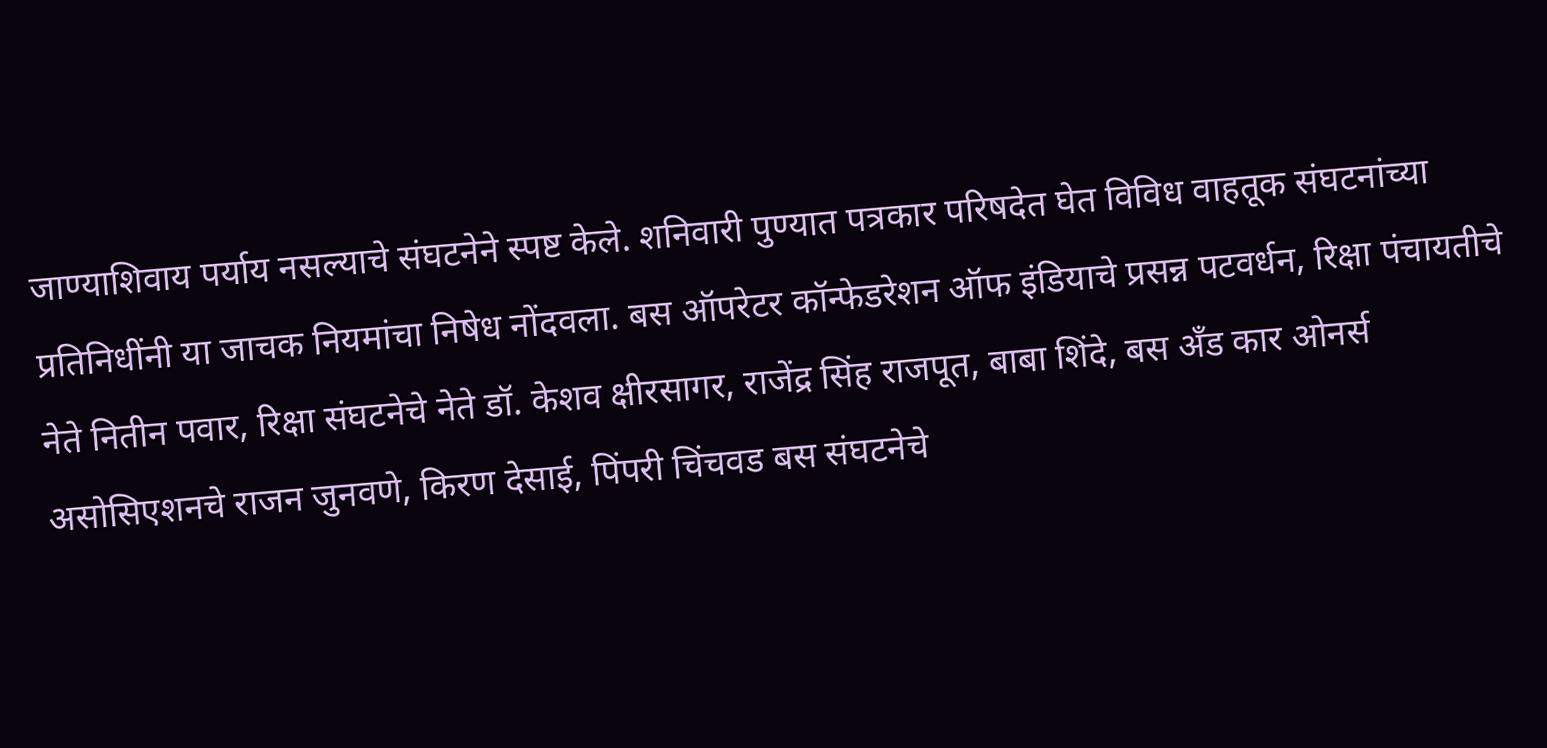जाण्याशिवाय पर्याय नसल्याचे संघटनेने स्पष्ट केले. शनिवारी पुण्यात पत्रकार परिषदेत घेत विविध वाहतूक संघटनांच्या प्रतिनिधींनी या जाचक नियमांचा निषेध नोंदवला. बस ऑपरेटर कॉन्फेडरेशन ऑफ इंडियाचे प्रसन्न पटवर्धन, रिक्षा पंचायतीचे नेते नितीन पवार, रिक्षा संघटनेचे नेते डॉ. केशव क्षीरसागर, राजेंद्र सिंह राजपूत, बाबा शिंदे, बस अँड कार ओनर्स असोसिएशनचे राजन जुनवणे, किरण देसाई, पिंपरी चिंचवड बस संघटनेचे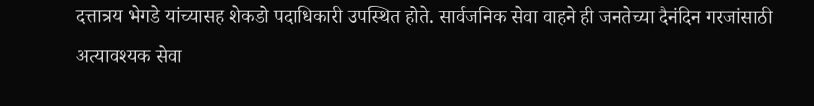दत्तात्रय भेगडे यांच्यासह शेकडो पदाधिकारी उपस्थित होते. सार्वजनिक सेवा वाहने ही जनतेच्या दैनंदिन गरजांसाठी अत्यावश्यक सेवा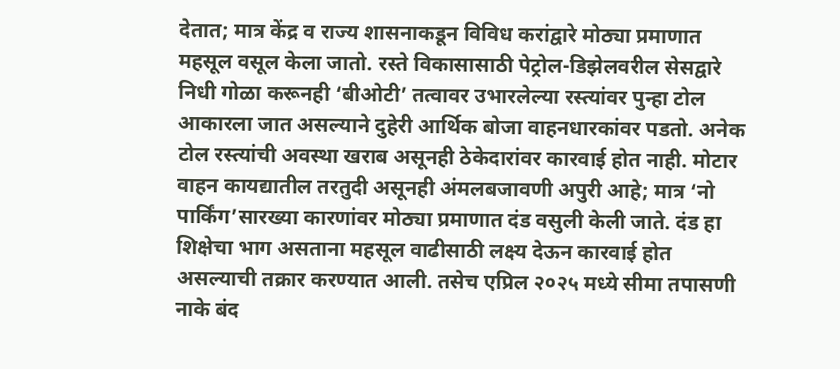देतात; मात्र केंद्र व राज्य शासनाकडून विविध करांद्वारे मोठ्या प्रमाणात महसूल वसूल केला जातो. रस्ते विकासासाठी पेट्रोल-डिझेलवरील सेसद्वारे निधी गोळा करूनही ‘बीओटी’ तत्वावर उभारलेल्या रस्त्यांवर पुन्हा टोल आकारला जात असल्याने दुहेरी आर्थिक बोजा वाहनधारकांवर पडतो. अनेक टोल रस्त्यांची अवस्था खराब असूनही ठेकेदारांवर कारवाई होत नाही. मोटार वाहन कायद्यातील तरतुदी असूनही अंमलबजावणी अपुरी आहे; मात्र ‘नो पार्किंग’सारख्या कारणांवर मोठ्या प्रमाणात दंड वसुली केली जाते. दंड हा शिक्षेचा भाग असताना महसूल वाढीसाठी लक्ष्य देऊन कारवाई होत असल्याची तक्रार करण्यात आली. तसेच एप्रिल २०२५ मध्ये सीमा तपासणी नाके बंद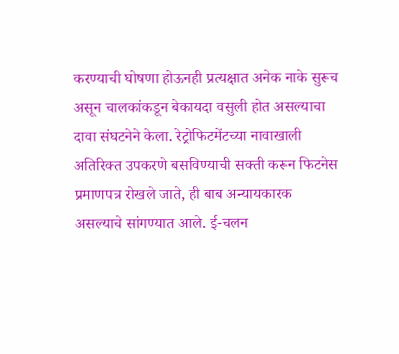करण्याची घोषणा होऊनही प्रत्यक्षात अनेक नाके सुरूच असून चालकांकडून बेकायदा वसुली होत असल्याचा दावा संघटनेने केला. रेट्रोफिटमेंटच्या नावाखाली अतिरिक्त उपकरणे बसविण्याची सक्ती करून फिटनेस प्रमाणपत्र रोखले जाते, ही बाब अन्यायकारक असल्याचे सांगण्यात आले. ई-चलन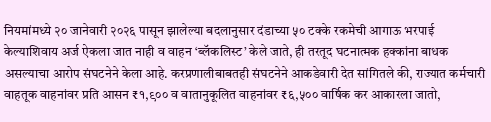नियमांमध्ये २० जानेवारी २०२६ पासून झालेल्या बदलानुसार दंडाच्या ५० टक्के रकमेची आगाऊ भरपाई केल्याशिवाय अर्ज ऐकला जात नाही व वाहन ‘ब्लॅकलिस्ट’ केले जाते, ही तरतूद घटनात्मक हक्कांना बाधक असल्याचा आरोप संघटनेने केला आहे. करप्रणालीबाबतही संघटनेने आकडेवारी देत सांगितले की, राज्यात कर्मचारी वाहतूक वाहनांवर प्रति आसन ₹१,९०० व वातानुकूलित वाहनांवर ₹६,५०० वार्षिक कर आकारला जातो,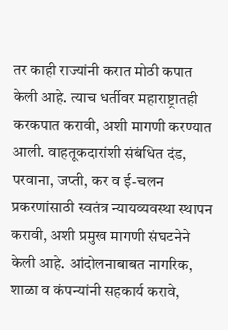तर काही राज्यांनी करात मोठी कपात केली आहे. त्याच धर्तीवर महाराष्ट्रातही करकपात करावी, अशी मागणी करण्यात आली. वाहतूकदारांशी संबंधित दंड, परवाना, जप्ती, कर व ई-चलन प्रकरणांसाठी स्वतंत्र न्यायव्यवस्था स्थापन करावी, अशी प्रमुख मागणी संघटनेने केली आहे. आंदोलनाबाबत नागरिक, शाळा व कंपन्यांनी सहकार्य करावे,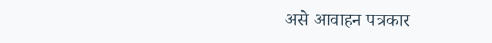असे आवाहन पत्रकार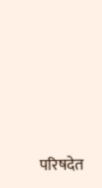परिषदेत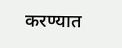करण्यात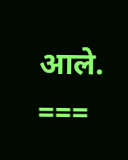आले. ===